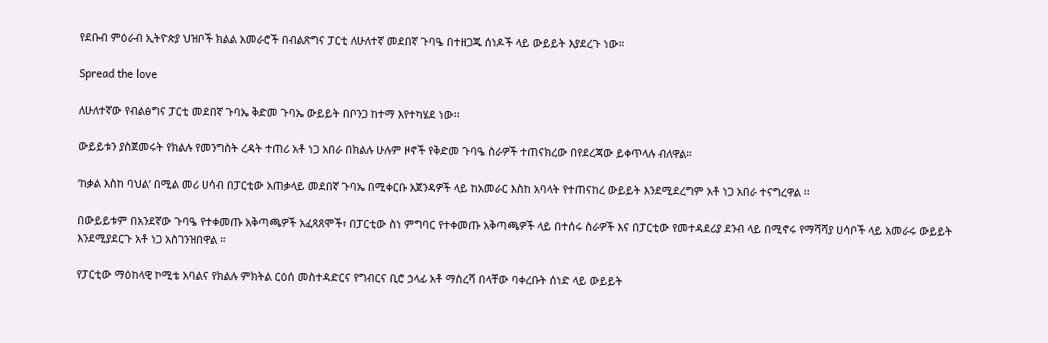የደቡብ ምዕራብ ኢትዮጵያ ህዝቦች ክልል አመራሮች በብልጽግና ፓርቲ ለሁለተኛ መደበኛ ጉባዔ በተዘጋጁ ሰነዶች ላይ ውይይት እያደረጉ ነው።

Spread the love

ለሁለተኛው የብልፅግና ፓርቲ መደበኛ ጉባኤ ቅድመ ጉባኤ ውይይት በቦንጋ ከተማ እየተካሄደ ነው፡፡

ውይይቱን ያስጀመሩት የክልሉ የመንግስት ረዳት ተጠሪ አቶ ነጋ አበራ በክልሉ ሁሉም ዞኖች የቅድመ ጉባዔ ስራዎች ተጠናክረው በየደረጃው ይቀጥላሉ ብለዋል።

‘ከቃል እስከ ባህል’ በሚል መሪ ሀሳብ በፓርቲው አጠቃላይ መደበኛ ጉባኤ በሚቀርቡ አጀንዳዎች ላይ ከአመራር እስከ አባላት የተጠናከረ ውይይት እንደሚደረግም አቶ ነጋ አበራ ተናግረዋል ፡፡

በውይይቱም በአንደኛው ጉባዔ የተቀመጡ አቅጣጫዎች አፈጻጸሞች፣ በፓርቲው ስነ ምግባር የተቀመጡ አቅጣጫዎች ላይ በተሰሩ ስራዎች እና በፓርቲው የመተዳደሪያ ደንብ ላይ በሚኖሩ የማሻሻያ ሀሳቦች ላይ አመራሩ ውይይት እንደሚያደርጉ አቶ ነጋ አስገንዝበዋል ።

የፓርቲው ማዕከላዊ ኮሚቴ አባልና የክልሉ ምክትል ርዕሰ መስተዳድርና የግብርና ቢሮ ኃላፊ አቶ ማስረሻ በላቸው ባቀረቡት ሰነድ ላይ ውይይት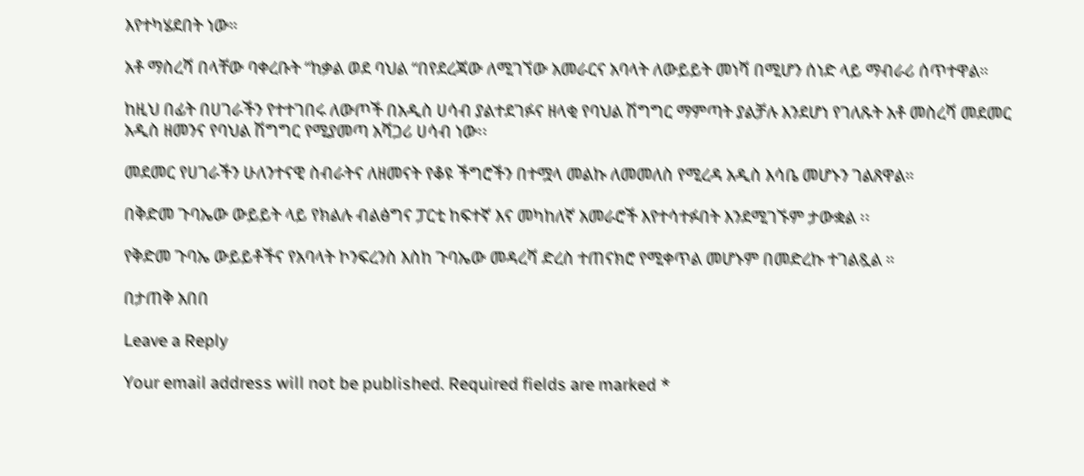እየተካሄደበት ነው።

አቶ ማስረሻ በላቸው ባቀረቡት “ከቃል ወደ ባህል “በየደረጃው ለሚገኘው አመራርና አባላት ለውይይት መነሻ በሚሆን ሰነድ ላይ ማብራሪ ሰጥተዋል።

ከዚህ በፊት በሀገራችን የተተገበሩ ለውጦች በአዲስ ሀሳብ ያልተደገፉና ዘላቂ የባህል ሽግግር ማምጣት ያልቻሉ እንደሆነ የገለጹት አቶ መስረሻ መደመር አዲስ ዘመንና የባህል ሽግግር የሚያመጣ አሻጋሪ ሀሳብ ነው፡፡

መደመር የሀገራችን ሁለንተናዊ ስብራትና ለዘመናት የቆዩ ችግሮችን በተሟላ መልኩ ለመመለስ የሚረዳ አዲስ እሳቤ መሆኑን ገልጸዋል።

በቅድመ ጉባኤው ውይይት ላይ የክልሉ ብልፅግና ፓርቲ ከፍተኛ እና መካከለኛ አመራሮች እየተሳተፉበት እንደሚገኙም ታውቋል ፡፡

የቅድመ ጉባኤ ውይይቶችና የአባላት ኮንፍረንስ እስከ ጉባኤው መዳረሻ ድረስ ተጠናክሮ የሚቀጥል መሆኑም በመድረኩ ተገልጿል ።

በታጠቅ አበበ

Leave a Reply

Your email address will not be published. Required fields are marked *